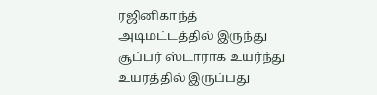ரஜினிகாந்த் அடிமட்டத்தில் இருந்து சூப்பர் ஸ்டாராக உயர்ந்து உயரத்தில் இருப்பது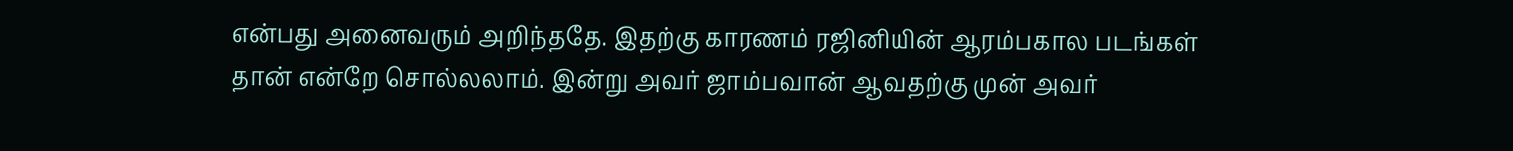என்பது அனைவரும் அறிந்ததே. இதற்கு காரணம் ரஜினியின் ஆரம்பகால படங்கள் தான் என்றே சொல்லலாம். இன்று அவர் ஜாம்பவான் ஆவதற்கு முன் அவர்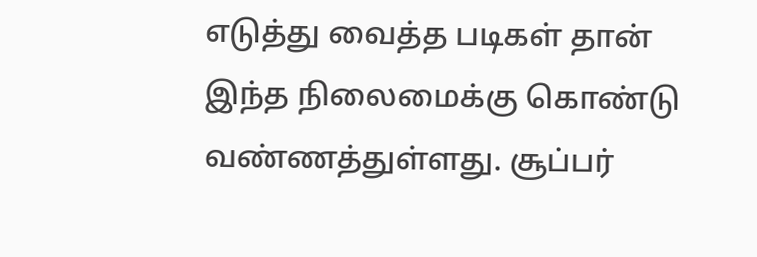எடுத்து வைத்த படிகள் தான் இந்த நிலைமைக்கு கொண்டு வண்ணத்துள்ளது. சூப்பர்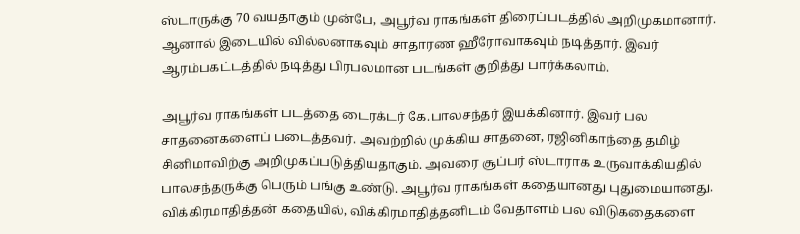ஸ்டாருக்கு 70 வயதாகும் முன்பே, அபூர்வ ராகங்கள் திரைப்படத்தில் அறிமுகமானார். ஆனால் இடையில் வில்லனாகவும் சாதாரண ஹீரோவாகவும் நடித்தார். இவர் ஆரம்பகட்டத்தில் நடித்து பிரபலமான படங்கள் குறித்து பார்க்கலாம்.

அபூர்வ ராகங்கள் படத்தை டைரக்டர் கே.பாலசந்தர் இயக்கினார். இவர் பல சாதனைகளைப் படைத்தவர். அவற்றில் முக்கிய சாதனை, ரஜினிகாந்தை தமிழ் சினிமாவிற்கு அறிமுகப்படுத்தியதாகும். அவரை சூப்பர் ஸ்டாராக உருவாக்கியதில் பாலசந்தருக்கு பெரும் பங்கு உண்டு. அபூர்வ ராகங்கள் கதையானது புதுமையானது. விக்கிரமாதித்தன் கதையில், விக்கிரமாதித்தனிடம் வேதாளம் பல விடுகதைகளை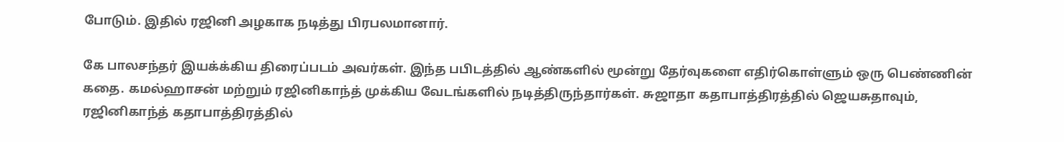போடும். இதில் ரஜினி அழகாக நடித்து பிரபலமானார்.

கே பாலசந்தர் இயக்க்கிய திரைப்படம் அவர்கள். இந்த பபிடத்தில் ஆண்களில் மூன்று தேர்வுகளை எதிர்கொள்ளும் ஒரு பெண்ணின் கதை. கமல்ஹாசன் மற்றும் ரஜினிகாந்த் முக்கிய வேடங்களில் நடித்திருந்தார்கள். சுஜாதா கதாபாத்திரத்தில் ஜெயசுதாவும், ரஜினிகாந்த் கதாபாத்திரத்தில்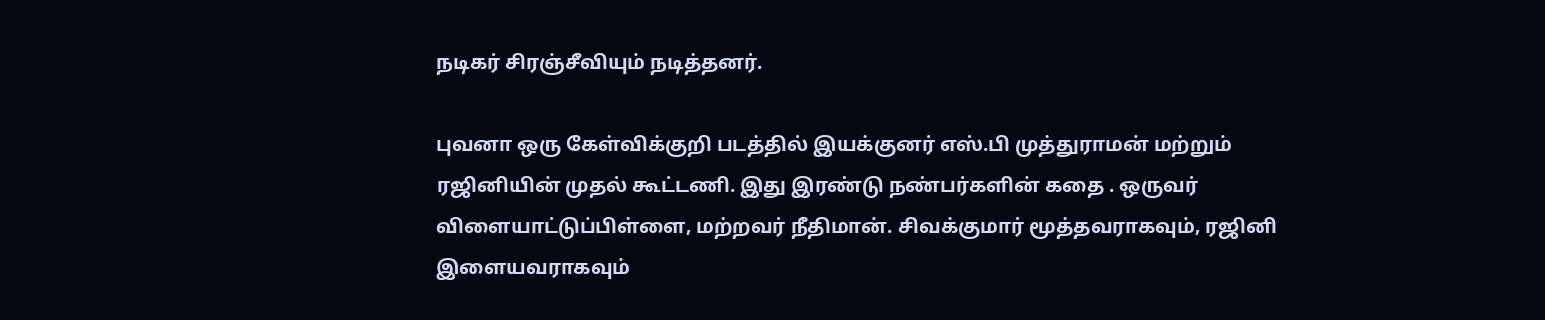நடிகர் சிரஞ்சீவியும் நடித்தனர்.

புவனா ஒரு கேள்விக்குறி படத்தில் இயக்குனர் எஸ்.பி முத்துராமன் மற்றும் ரஜினியின் முதல் கூட்டணி. இது இரண்டு நண்பர்களின் கதை . ஒருவர் விளையாட்டுப்பிள்ளை, மற்றவர் நீதிமான். சிவக்குமார் மூத்தவராகவும், ரஜினி இளையவராகவும்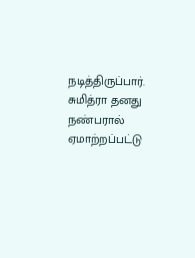நடித்திருப்பார். சுமித்ரா தனது நண்பரால் ஏமாற்றப்பட்டு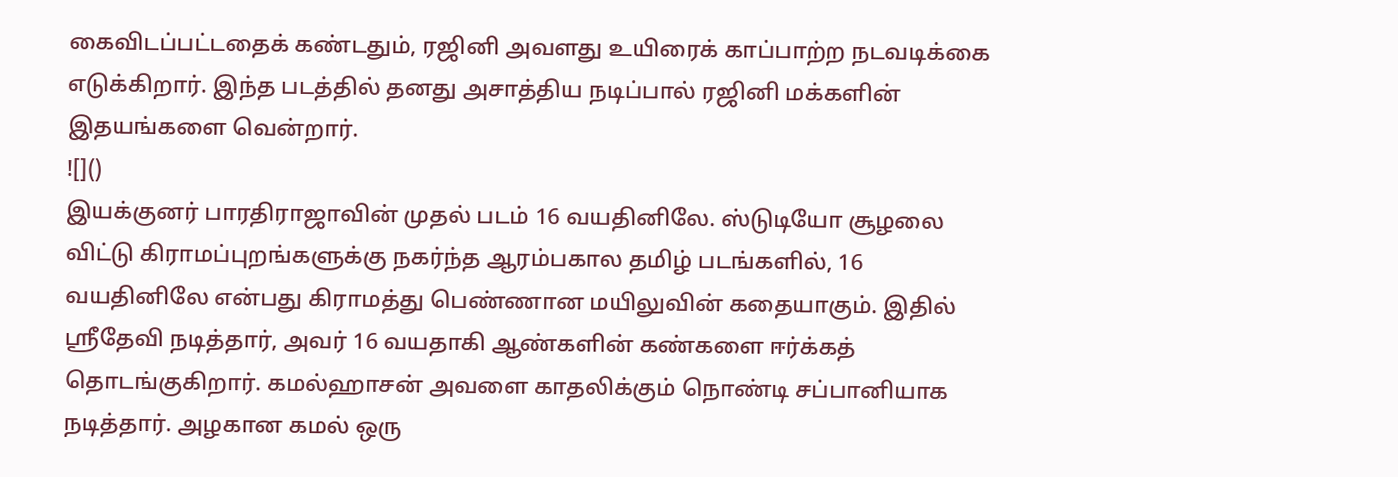கைவிடப்பட்டதைக் கண்டதும், ரஜினி அவளது உயிரைக் காப்பாற்ற நடவடிக்கை எடுக்கிறார். இந்த படத்தில் தனது அசாத்திய நடிப்பால் ரஜினி மக்களின் இதயங்களை வென்றார்.
![]()
இயக்குனர் பாரதிராஜாவின் முதல் படம் 16 வயதினிலே. ஸ்டுடியோ சூழலை விட்டு கிராமப்புறங்களுக்கு நகர்ந்த ஆரம்பகால தமிழ் படங்களில், 16 வயதினிலே என்பது கிராமத்து பெண்ணான மயிலுவின் கதையாகும். இதில் ஸ்ரீதேவி நடித்தார், அவர் 16 வயதாகி ஆண்களின் கண்களை ஈர்க்கத் தொடங்குகிறார். கமல்ஹாசன் அவளை காதலிக்கும் நொண்டி சப்பானியாக நடித்தார். அழகான கமல் ஒரு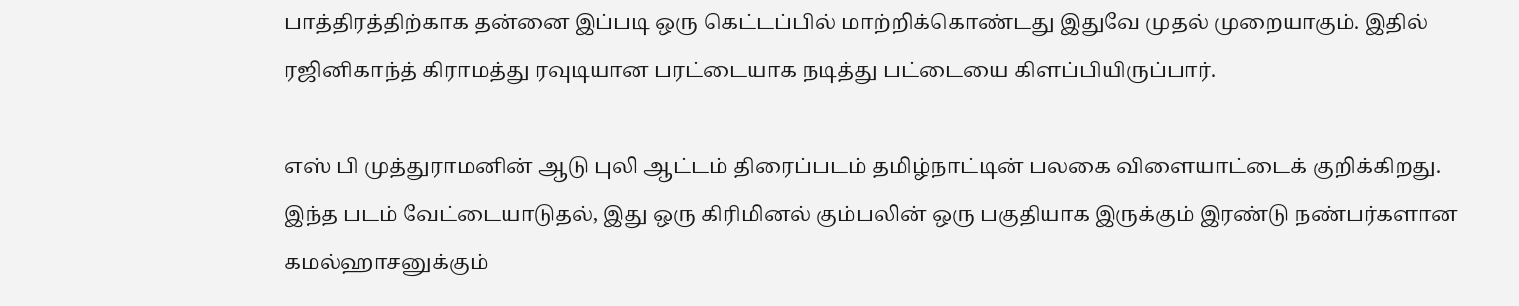பாத்திரத்திற்காக தன்னை இப்படி ஒரு கெட்டப்பில் மாற்றிக்கொண்டது இதுவே முதல் முறையாகும். இதில் ரஜினிகாந்த் கிராமத்து ரவுடியான பரட்டையாக நடித்து பட்டையை கிளப்பியிருப்பார்.

எஸ் பி முத்துராமனின் ஆடு புலி ஆட்டம் திரைப்படம் தமிழ்நாட்டின் பலகை விளையாட்டைக் குறிக்கிறது. இந்த படம் வேட்டையாடுதல், இது ஒரு கிரிமினல் கும்பலின் ஒரு பகுதியாக இருக்கும் இரண்டு நண்பர்களான கமல்ஹாசனுக்கும்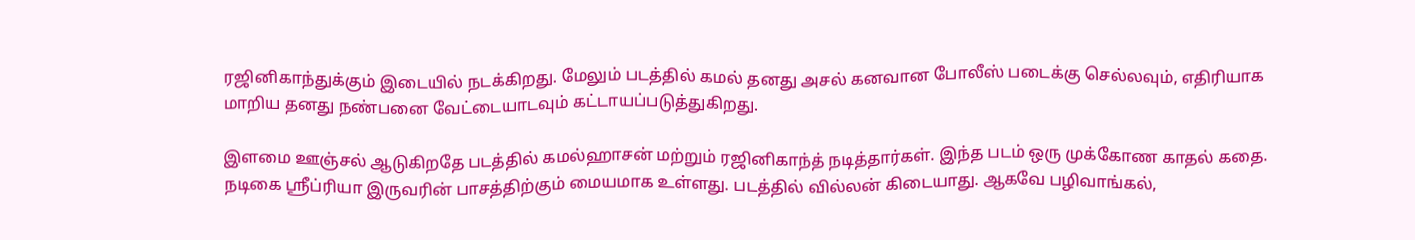ரஜினிகாந்துக்கும் இடையில் நடக்கிறது. மேலும் படத்தில் கமல் தனது அசல் கனவான போலீஸ் படைக்கு செல்லவும், எதிரியாக மாறிய தனது நண்பனை வேட்டையாடவும் கட்டாயப்படுத்துகிறது.

இளமை ஊஞ்சல் ஆடுகிறதே படத்தில் கமல்ஹாசன் மற்றும் ரஜினிகாந்த் நடித்தார்கள். இந்த படம் ஒரு முக்கோண காதல் கதை. நடிகை ஸ்ரீப்ரியா இருவரின் பாசத்திற்கும் மையமாக உள்ளது. படத்தில் வில்லன் கிடையாது. ஆகவே பழிவாங்கல்,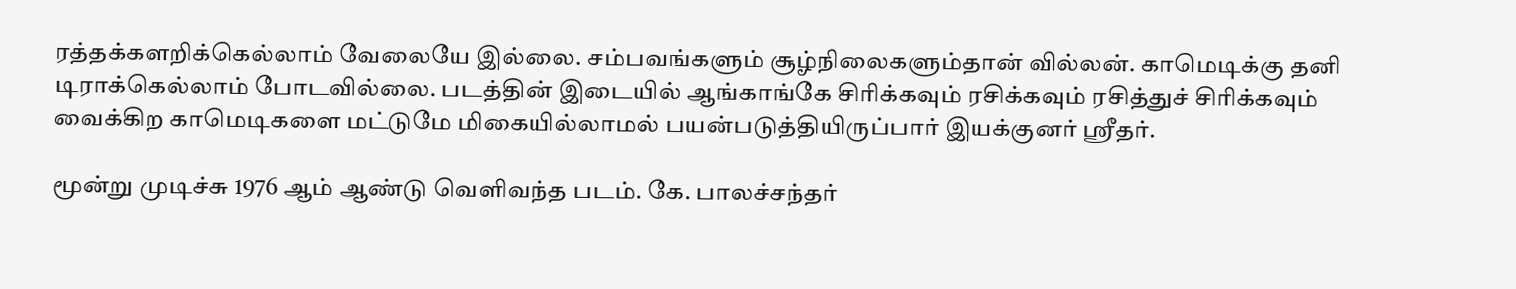ரத்தக்களறிக்கெல்லாம் வேலையே இல்லை. சம்பவங்களும் சூழ்நிலைகளும்தான் வில்லன். காமெடிக்கு தனி டிராக்கெல்லாம் போடவில்லை. படத்தின் இடையில் ஆங்காங்கே சிரிக்கவும் ரசிக்கவும் ரசித்துச் சிரிக்கவும் வைக்கிற காமெடிகளை மட்டுமே மிகையில்லாமல் பயன்படுத்தியிருப்பார் இயக்குனர் ஸ்ரீதர்.

மூன்று முடிச்சு 1976 ஆம் ஆண்டு வெளிவந்த படம். கே. பாலச்சந்தர்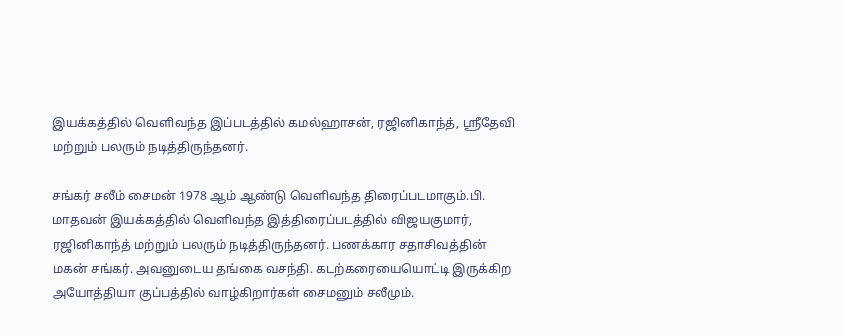இயக்கத்தில் வெளிவந்த இப்படத்தில் கமல்ஹாசன், ரஜினிகாந்த், ஸ்ரீதேவி மற்றும் பலரும் நடித்திருந்தனர்.

சங்கர் சலீம் சைமன் 1978 ஆம் ஆண்டு வெளிவந்த திரைப்படமாகும்.பி. மாதவன் இயக்கத்தில் வெளிவந்த இத்திரைப்படத்தில் விஜயகுமார், ரஜினிகாந்த் மற்றும் பலரும் நடித்திருந்தனர். பணக்கார சதாசிவத்தின் மகன் சங்கர். அவனுடைய தங்கை வசந்தி. கடற்கரையையொட்டி இருக்கிற அயோத்தியா குப்பத்தில் வாழ்கிறார்கள் சைமனும் சலீமும்.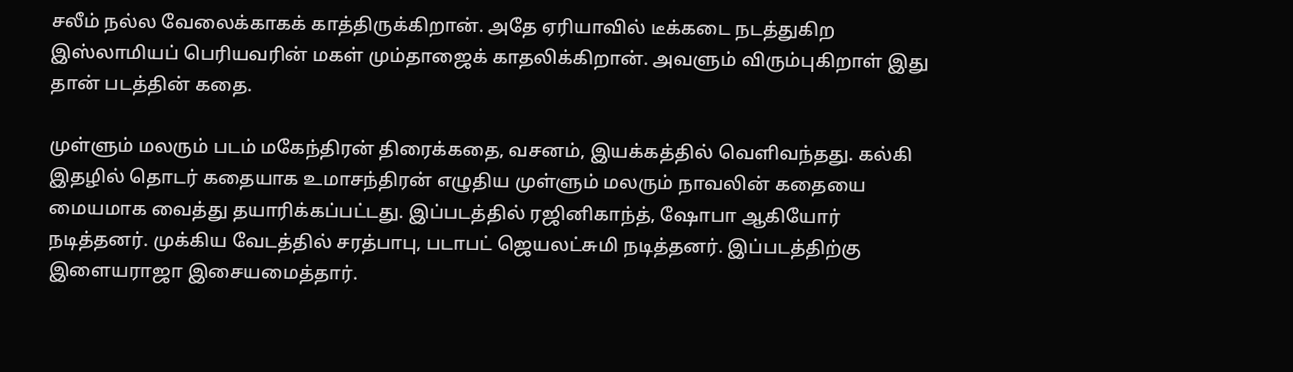சலீம் நல்ல வேலைக்காகக் காத்திருக்கிறான். அதே ஏரியாவில் டீக்கடை நடத்துகிற இஸ்லாமியப் பெரியவரின் மகள் மும்தாஜைக் காதலிக்கிறான். அவளும் விரும்புகிறாள் இது தான் படத்தின் கதை.

முள்ளும் மலரும் படம் மகேந்திரன் திரைக்கதை, வசனம், இயக்கத்தில் வெளிவந்தது. கல்கி இதழில் தொடர் கதையாக உமாசந்திரன் எழுதிய முள்ளும் மலரும் நாவலின் கதையை மையமாக வைத்து தயாரிக்கப்பட்டது. இப்படத்தில் ரஜினிகாந்த், ஷோபா ஆகியோர் நடித்தனர். முக்கிய வேடத்தில் சரத்பாபு, படாபட் ஜெயலட்சுமி நடித்தனர். இப்படத்திற்கு இளையராஜா இசையமைத்தார்.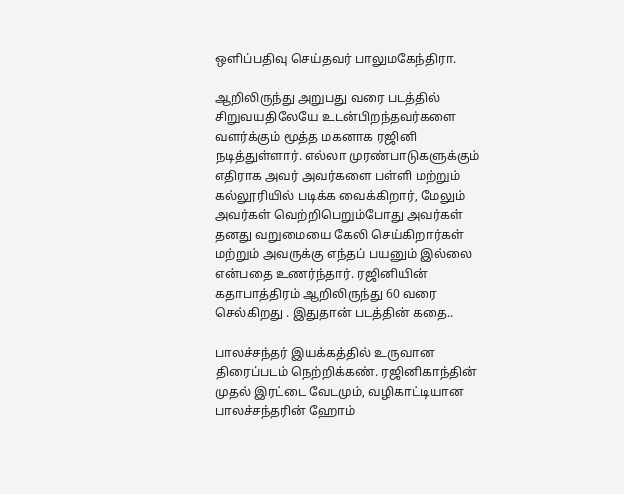ஒளிப்பதிவு செய்தவர் பாலுமகேந்திரா.

ஆறிலிருந்து அறுபது வரை படத்தில் சிறுவயதிலேயே உடன்பிறந்தவர்களை வளர்க்கும் மூத்த மகனாக ரஜினி நடித்துள்ளார். எல்லா முரண்பாடுகளுக்கும் எதிராக அவர் அவர்களை பள்ளி மற்றும் கல்லூரியில் படிக்க வைக்கிறார், மேலும் அவர்கள் வெற்றிபெறும்போது அவர்கள் தனது வறுமையை கேலி செய்கிறார்கள் மற்றும் அவருக்கு எந்தப் பயனும் இல்லை என்பதை உணர்ந்தார். ரஜினியின் கதாபாத்திரம் ஆறிலிருந்து 60 வரை செல்கிறது . இதுதான் படத்தின் கதை..

பாலச்சந்தர் இயக்கத்தில் உருவான திரைப்படம் நெற்றிக்கண். ரஜினிகாந்தின் முதல் இரட்டை வேடமும், வழிகாட்டியான பாலச்சந்தரின் ஹோம்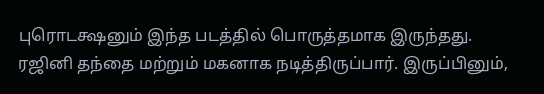புரொடக்ஷனும் இந்த படத்தில் பொருத்தமாக இருந்தது. ரஜினி தந்தை மற்றும் மகனாக நடித்திருப்பார். இருப்பினும்,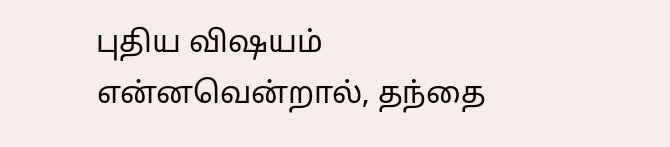புதிய விஷயம் என்னவென்றால், தந்தை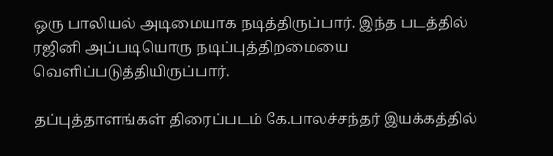ஒரு பாலியல் அடிமையாக நடித்திருப்பார். இந்த படத்தில் ரஜினி அப்படியொரு நடிப்புத்திறமையை வெளிப்படுத்தியிருப்பார்.

தப்புத்தாளங்கள் திரைப்படம் கே.பாலச்சந்தர் இயக்கத்தில்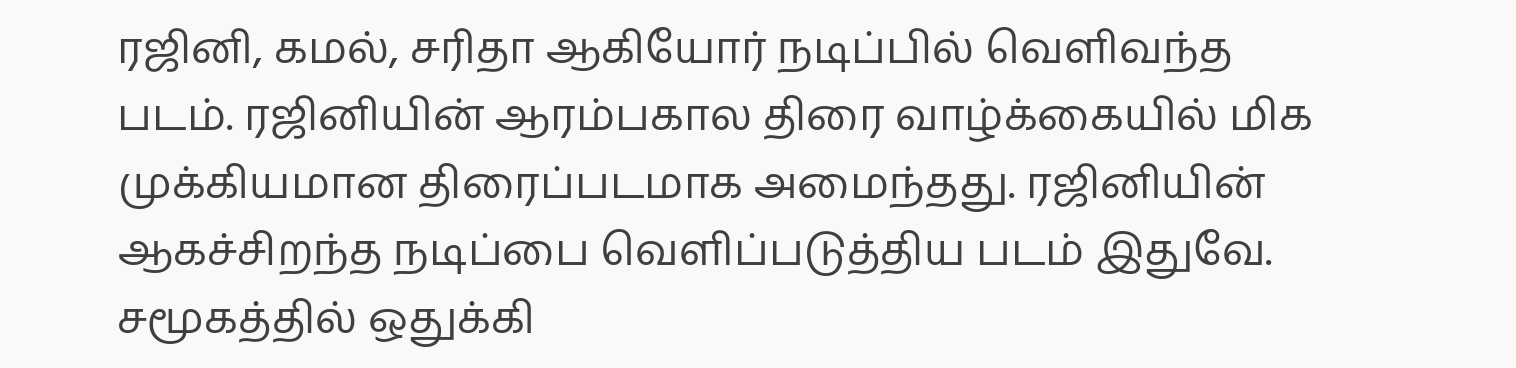ரஜினி, கமல், சரிதா ஆகியோர் நடிப்பில் வெளிவந்த படம். ரஜினியின் ஆரம்பகால திரை வாழ்க்கையில் மிக முக்கியமான திரைப்படமாக அமைந்தது. ரஜினியின் ஆகச்சிறந்த நடிப்பை வெளிப்படுத்திய படம் இதுவே. சமூகத்தில் ஒதுக்கி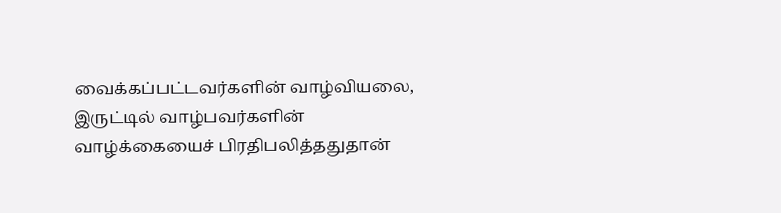வைக்கப்பட்டவர்களின் வாழ்வியலை, இருட்டில் வாழ்பவர்களின் வாழ்க்கையைச் பிரதிபலித்ததுதான்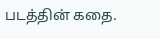படத்தின் கதை.